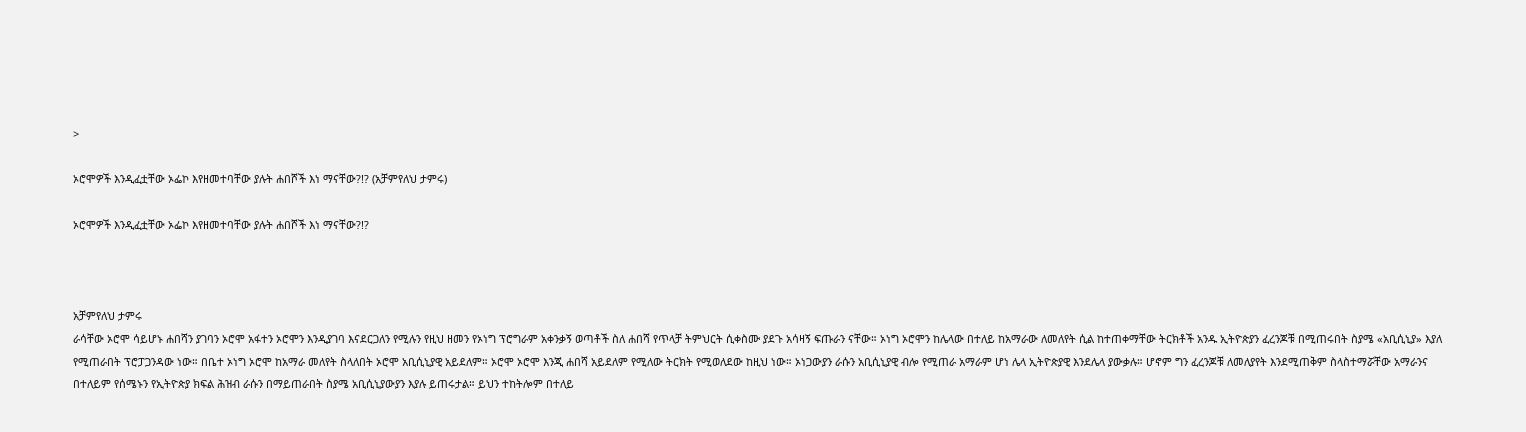>

ኦሮሞዎች እንዲፈቷቸው ኦፌኮ እየዘመተባቸው ያሉት ሐበሾች እነ ማናቸው?!? (አቻምየለህ ታምሩ)

ኦሮሞዎች እንዲፈቷቸው ኦፌኮ እየዘመተባቸው ያሉት ሐበሾች እነ ማናቸው?!?



አቻምየለህ ታምሩ
ራሳቸው ኦሮሞ ሳይሆኑ ሐበሻን ያገባን ኦሮሞ አፋተን ኦሮሞን እንዲያገባ እናደርጋለን የሚሉን የዚህ ዘመን የኦነግ ፕሮግራም አቀንቃኝ ወጣቶች ስለ ሐበሻ የጥላቻ ትምህርት ሲቀስሙ ያደጉ አሳዛኝ ፍጡራን ናቸው። ኦነግ ኦሮሞን ከሌላው በተለይ ከአማራው ለመለየት ሲል ከተጠቀማቸው ትርክቶች አንዱ ኢትዮጵያን ፈረንጆቹ በሚጠሩበት ስያሜ «አቢሲኒያ» እያለ የሚጠራበት ፕሮፓጋንዳው ነው። በቤተ ኦነግ ኦሮሞ ከአማራ መለየት ስላለበት ኦሮሞ አቢሲኒያዊ አይደለም። ኦሮሞ ኦሮሞ እንጂ ሐበሻ አይደለም የሚለው ትርክት የሚወለደው ከዚህ ነው። ኦነጋውያን ራሱን አቢሲኒያዊ ብሎ የሚጠራ አማራም ሆነ ሌላ ኢትዮጵያዊ እንደሌላ ያውቃሉ። ሆኖም ግን ፈረንጆቹ ለመለያየት እንደሚጠቅም ስላስተማሯቸው አማራንና በተለይም የሰሜኑን የኢትዮጵያ ክፍል ሕዝብ ራሱን በማይጠራበት ስያሜ አቢሲኒያውያን እያሉ ይጠሩታል። ይህን ተከትሎም በተለይ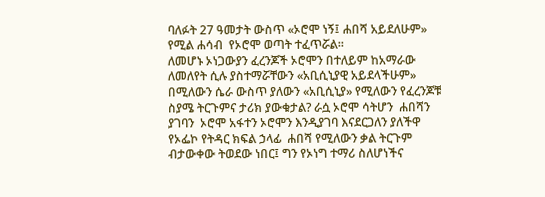ባለፉት 27 ዓመታት ውስጥ «ኦሮሞ ነኝ፤ ሐበሻ አይደለሁም» የሚል ሐሳብ  የኦሮሞ ወጣት ተፈጥሯል።
ለመሆኑ ኦነጋውያን ፈረንጆች ኦሮሞን በተለይም ከአማራው ለመለየት ሲሉ ያስተማሯቸውን «አቢሲኒያዊ አይደላችሁም» በሚለውን ሴራ ውስጥ ያለውን «አቢሲኒያ» የሚለውን የፈረንጆቹ ስያሜ ትርጉምና ታሪክ ያውቁታል? ራሷ ኦሮሞ ሳትሆን  ሐበሻን ያገባን  ኦሮሞ አፋተን ኦሮሞን እንዲያገባ እናደርጋለን ያለችዋ የኦፌኮ የትዳር ክፍል ኃላፊ  ሐበሻ የሚለውን ቃል ትርጉም ብታውቀው ትወደው ነበር፤ ግን የኦነግ ተማሪ ስለሆነችና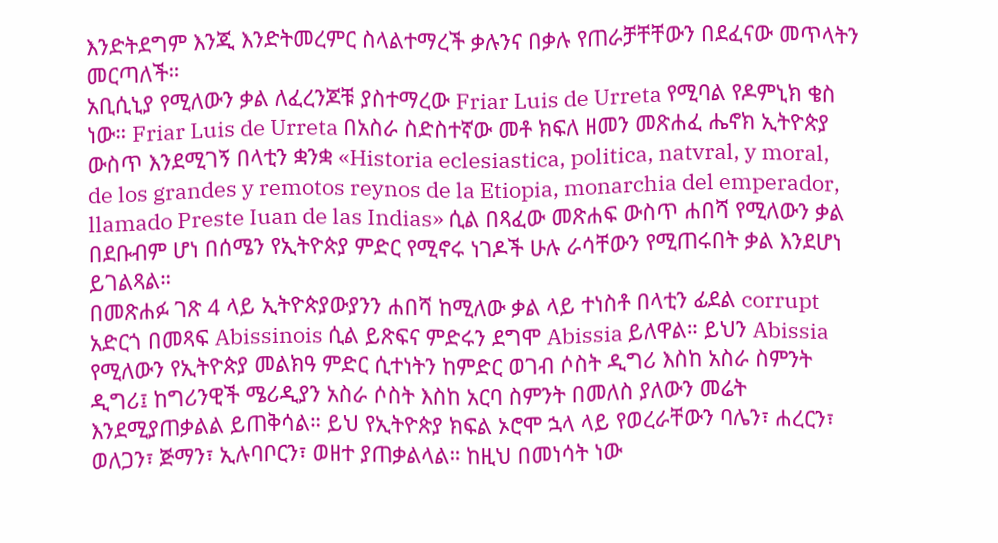እንድትደግም እንጂ እንድትመረምር ስላልተማረች ቃሉንና በቃሉ የጠራቻቸቸውን በደፈናው መጥላትን መርጣለች።
አቢሲኒያ የሚለውን ቃል ለፈረንጆቹ ያስተማረው Friar Luis de Urreta የሚባል የዶምኒክ ቄስ ነው። Friar Luis de Urreta በአስራ ስድስተኛው መቶ ክፍለ ዘመን መጽሐፈ ሔኖክ ኢትዮጵያ ውስጥ እንደሚገኝ በላቲን ቋንቋ «Historia eclesiastica, politica, natvral, y moral, de los grandes y remotos reynos de la Etiopia, monarchia del emperador, llamado Preste Iuan de las Indias» ሲል በጻፈው መጽሐፍ ውስጥ ሐበሻ የሚለውን ቃል በደቡብም ሆነ በሰሜን የኢትዮጵያ ምድር የሚኖሩ ነገዶች ሁሉ ራሳቸውን የሚጠሩበት ቃል እንደሆነ ይገልጻል።
በመጽሐፉ ገጽ 4 ላይ ኢትዮጵያውያንን ሐበሻ ከሚለው ቃል ላይ ተነስቶ በላቲን ፊደል corrupt አድርጎ በመጻፍ Abissinois ሲል ይጽፍና ምድሩን ደግሞ Abissia ይለዋል። ይህን Abissia የሚለውን የኢትዮጵያ መልክዓ ምድር ሲተነትን ከምድር ወገብ ሶስት ዲግሪ እስከ አስራ ስምንት ዲግሪ፤ ከግሪንዊች ሜሪዲያን አስራ ሶስት እስከ አርባ ስምንት በመለስ ያለውን መሬት እንደሚያጠቃልል ይጠቅሳል። ይህ የኢትዮጵያ ክፍል ኦሮሞ ኋላ ላይ የወረራቸውን ባሌን፣ ሐረርን፣ ወለጋን፣ ጅማን፣ ኢሉባቦርን፣ ወዘተ ያጠቃልላል። ከዚህ በመነሳት ነው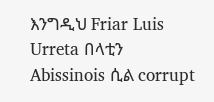እንግዲህ Friar Luis Urreta በላቲን Abissinois ሲል corrupt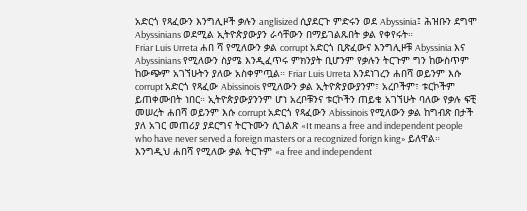አድርጎ የጻፈውን እንግሊዞች ቃሉን anglisized ሲያደርጉ ምድሩን ወደ Abyssinia፤ ሕዝቡን ደግሞ Abyssinians ወደሚል ኢትዮጵያውያን ራሳቸውን በማይገልጹበት ቃል የቀየሩት።
Friar Luis Urreta ሐበ ሻ የሚለውን ቃል corrupt አድርጎ ቢጽፈውና እንግሊዞቹ Abyssinia እና Abyssinians የሚለውን ስያሜ እንዲፈጥሩ ምክንያት ቢሆንም የቃሉን ትርጉም ግን ከውስጥም ከውጭም አገኘሁትን ያለው አስቀምጧል። Friar Luis Urreta እንደነገረን ሐበሻ ወይንም እሱ corrupt አድርጎ የጻፈው Abissinois የሚለውን ቃል ኢትዮጵያውያንም፣ አረቦችም፣ ቱርኮችም ይጠቀሙበት ነበር። ኢትዮጵያውያንንም ሆነ አረቦቹንና ቱርኮችን ጠይቄ አገኘሁት ባለው የቃሉ ፍቺ መሠረት ሐበሻ ወይንም እሱ corrupt አድርጎ የጻፈውን Abissinois የሚለውን ቃል ከግብጽ በታች ያለ አገር መጠሪያ ያደርግና ትርጉሙን ሲገልጽ «It means a free and independent people who have never served a foreign masters or a recognized forign king» ይለዋል። እንግዲህ ሐበሻ የሚለው ቃል ትርጉም «a free and independent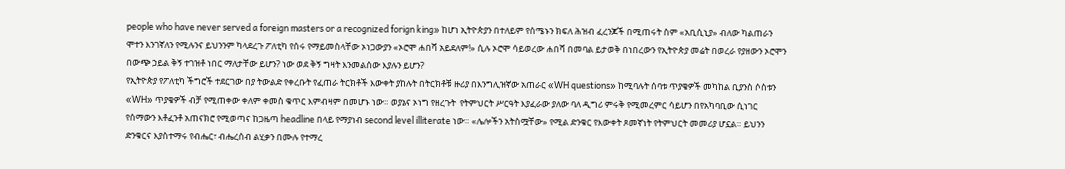people who have never served a foreign masters or a recognized forign king» ከሆነ ኢትዮጵያን በተለይም የሰሜኑን ክፍለ ሕዝብ ፈረንጆች በሚጠሩት ስም «አቢሲኒያ» ብለው ካልጠራን ሞተን እንገኛለን የሚሉንና ይህንንም ካላደረጉ ፖለቲካ የሰሩ የማይመስላቸው ኦነጋውያን «ኦሮሞ ሐበሻ አይደለም!» ሲሉ ኦሮሞ ሳይወረው ሐበሻ በመባል ይታወቅ በነበረውን የኢትዮጵያ መሬት በወረራ የያዘውን ኦሮሞን  በውጭ ኃይል ቅኝ ተገዝቶ ነበር ማለታቸው ይሆን? ነው ወደ ቅኝ ግዛት እንመልሰው እያሉን ይሆን?
የኢትዮጵያ የፖለቲካ ችግሮች ተደርገው በያ ትውልድ የቀረቡት የፈጠራ ትርክቶች እውቀት ያከሉት በትርክቶቹ ዙሪያ በእንግሊዝኛው አጠራር «WH questions» ከሚባሉት ሰባቱ ጥያቄዎች መካከል ቢያንስ ሶስቱን «WH» ጥያቄዎች ብቻ የሚጠቀው ቀለም ቀመስ ቁጥር እምብዛም በመሆኑ ነው። ወያኔና ኦነግ የዘረጉት  የትምህርት ሥርዓት እያፈራው ያለው ባለ ዲግሪ ምሩቅ የሚመረምር ሳይሆን በየአካባቢው ሲነገር የሰማውን እቶፈንቶ አጠናክሮ የሚወጣና ከጋዜጣ headline በላይ የማያነብ second level illiterate ነው። «ሌሎችን አትስሟቸው» የሚል ድንቁር የእውቀት ጾመኛነት የትምህርት መመሪያ ሆኗል። ይህንን ድንቁርና እያስተማሩ የብሔር፣ ብሔረሰብ ልሂቃን በሙሉ የተማረ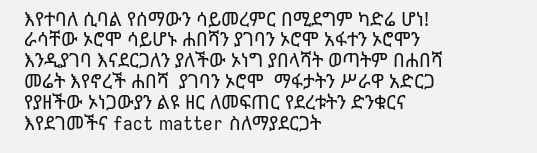እየተባለ ሲባል የሰማውን ሳይመረምር በሚደግም ካድሬ ሆነ!  ራሳቸው ኦሮሞ ሳይሆኑ ሐበሻን ያገባን ኦሮሞ አፋተን ኦሮሞን እንዲያገባ እናደርጋለን ያለችው ኦነግ ያበላሻት ወጣትም በሐበሻ መሬት እየኖረች ሐበሻ  ያገባን ኦሮሞ  ማፋታትን ሥራዋ አድርጋ የያዘችው ኦነጋውያን ልዩ ዘር ለመፍጠር የደረቱትን ድንቁርና እየደገመችና fact matter ስለማያደርጋት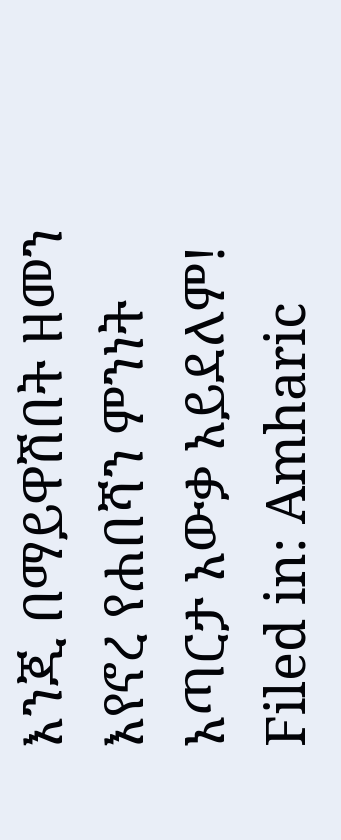እንጂ በማይዋሽበት ዘመን እየኖረ የሐበሻን ምንነት አጣርታ አውቃ አይደለም!
Filed in: Amharic